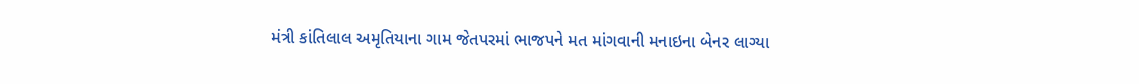મંત્રી કાંતિલાલ અમૃતિયાના ગામ જેતપરમાં ભાજપને મત માંગવાની મનાઇના બેનર લાગ્યા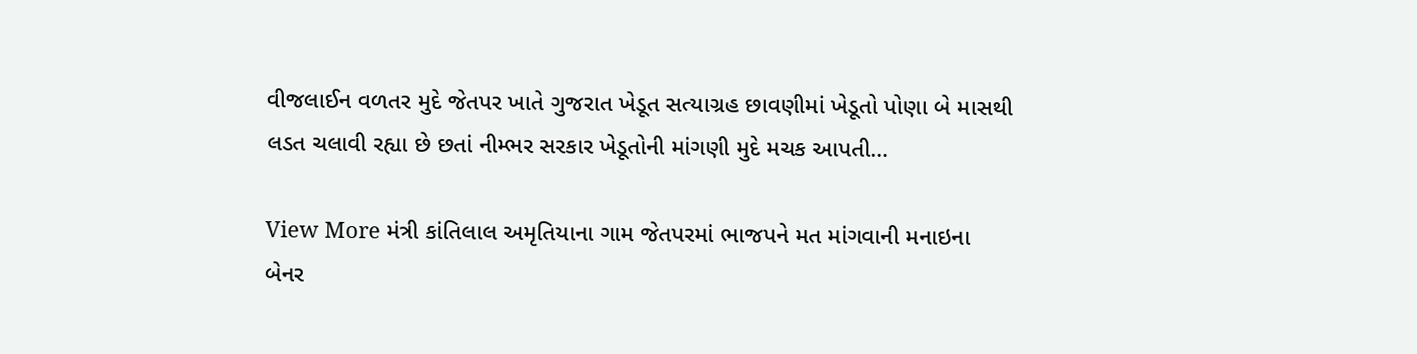વીજલાઈન વળતર મુદે જેતપર ખાતે ગુજરાત ખેડૂત સત્યાગ્રહ છાવણીમાં ખેડૂતો પોણા બે માસથી લડત ચલાવી રહ્યા છે છતાં નીમ્ભર સરકાર ખેડૂતોની માંગણી મુદે મચક આપતી…

View More મંત્રી કાંતિલાલ અમૃતિયાના ગામ જેતપરમાં ભાજપને મત માંગવાની મનાઇના બેનર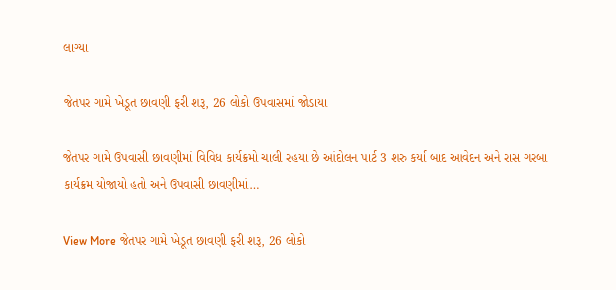લાગ્યા

જેતપર ગામે ખેડૂત છાવણી ફરી શરૂ, 26 લોકો ઉપવાસમાં જોડાયા

જેતપર ગામે ઉપવાસી છાવણીમાં વિવિધ કાર્યક્રમો ચાલી રહયા છે આંદોલન પાર્ટ 3 શરુ કર્યા બાદ આવેદન અને રાસ ગરબા કાર્યક્રમ યોજાયો હતો અને ઉપવાસી છાવણીમાં…

View More જેતપર ગામે ખેડૂત છાવણી ફરી શરૂ, 26 લોકો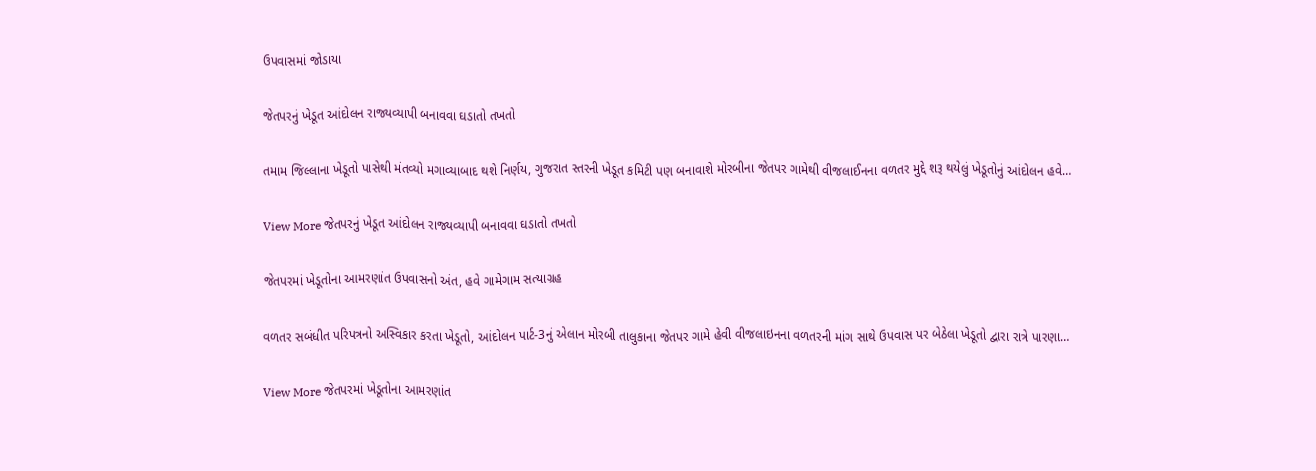ઉપવાસમાં જોડાયા

જેતપરનું ખેડૂત આંદોલન રાજ્યવ્યાપી બનાવવા ઘડાતો તખતો

તમામ જિલ્લાના ખેડૂતો પાસેથી મંતવ્યો મગાવ્યાબાદ થશે નિર્ણય, ગુજરાત સ્તરની ખેડૂત કમિટી પણ બનાવાશે મોરબીના જેતપર ગામેથી વીજલાઈનના વળતર મુદ્દે શરૂ થયેલું ખેડૂતોનું આંદોલન હવે…

View More જેતપરનું ખેડૂત આંદોલન રાજ્યવ્યાપી બનાવવા ઘડાતો તખતો

જેતપરમાં ખેડૂતોના આમરણાંત ઉપવાસનો અંત, હવે ગામેગામ સત્યાગ્રહ

વળતર સબંધીત પરિપત્રનો અસ્વિકાર કરતા ખેડૂતો, આંદોલન પાર્ટ-3નું એલાન મોરબી તાલુકાના જેતપર ગામે હેવી વીજલાઇનના વળતરની માંગ સાથે ઉપવાસ પર બેઠેલા ખેડૂતો દ્વારા રાત્રે પારણા…

View More જેતપરમાં ખેડૂતોના આમરણાંત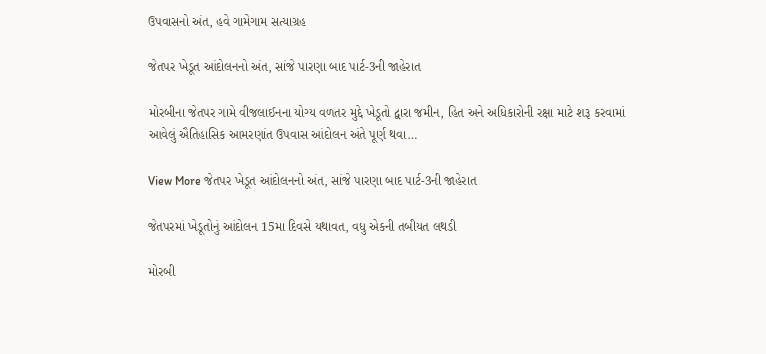ઉપવાસનો અંત, હવે ગામેગામ સત્યાગ્રહ

જેતપર ખેડૂત આંદોલનનો અંત, સાંજે પારણા બાદ પાર્ટ-3ની જાહેરાત

મોરબીના જેતપર ગામે વીજલાઈનના યોગ્ય વળતર મુદ્દે ખેડૂતો દ્વારા જમીન, હિત અને અધિકારોની રક્ષા માટે શરૂ કરવામાં આવેલું ઐતિહાસિક આમરણાંત ઉપવાસ આંદોલન અંતે પૂર્ણ થવા…

View More જેતપર ખેડૂત આંદોલનનો અંત, સાંજે પારણા બાદ પાર્ટ-3ની જાહેરાત

જેતપરમાં ખેડૂતોનું આંદોલન 15મા દિવસે યથાવત, વધુ એકની તબીયત લથડી

મોરબી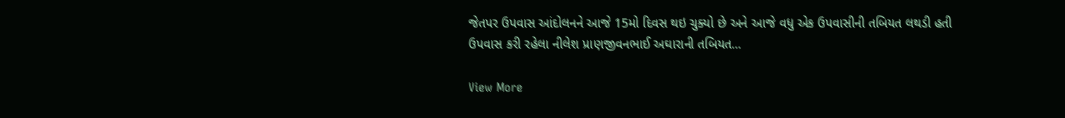જેતપર ઉપવાસ આંદોલનને આજે 15મો દિવસ થઇ ચુક્યો છે અને આજે વધુ એક ઉપવાસીની તબિયત લથડી હતી ઉપવાસ કરી રહેલા નીલેશ પ્રાણજીવનભાઈ અઘારાની તબિયત…

View More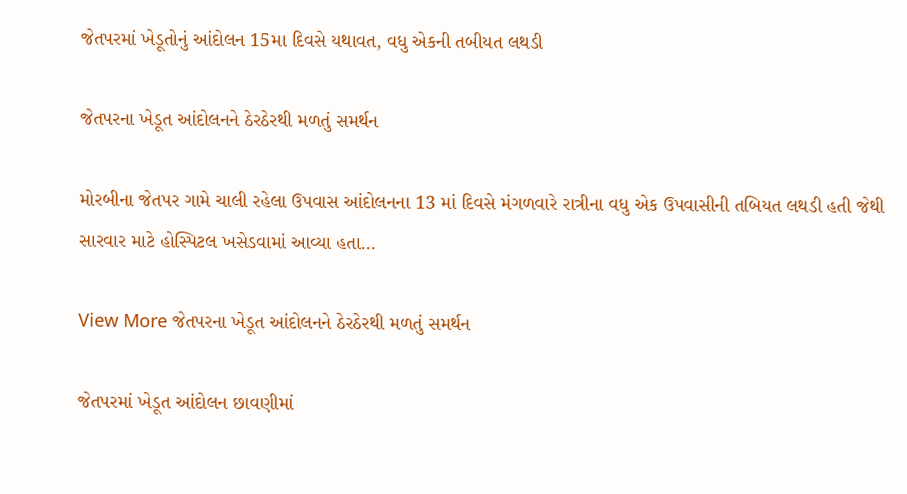જેતપરમાં ખેડૂતોનું આંદોલન 15મા દિવસે યથાવત, વધુ એકની તબીયત લથડી

જેતપરના ખેડૂત આંદોલનને ઠેરઠેરથી મળતું સમર્થન

મોરબીના જેતપર ગામે ચાલી રહેલા ઉપવાસ આંદોલનના 13 માં દિવસે મંગળવારે રાત્રીના વધુ એક ઉપવાસીની તબિયત લથડી હતી જેથી સારવાર માટે હોસ્પિટલ ખસેડવામાં આવ્યા હતા…

View More જેતપરના ખેડૂત આંદોલનને ઠેરઠેરથી મળતું સમર્થન

જેતપરમાં ખેડૂત આંદોલન છાવણીમાં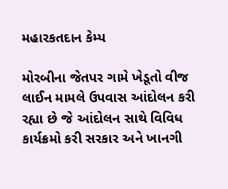મહારકતદાન કેમ્પ

મોરબીના જેતપર ગામે ખેડૂતો વીજ લાઈન મામલે ઉપવાસ આંદોલન કરી રહ્યા છે જે આંદોલન સાથે વિવિધ કાર્યક્રમો કરી સરકાર અને ખાનગી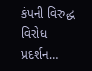કંપની વિરુદ્ધ વિરોધ પ્રદર્શન…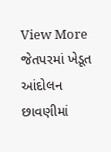View More જેતપરમાં ખેડૂત આંદોલન છાવણીમાં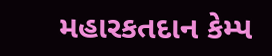મહારકતદાન કેમ્પ